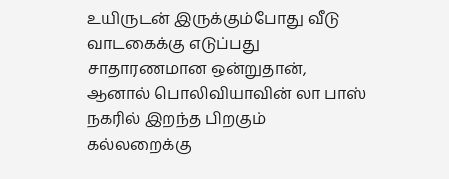உயிருடன் இருக்கும்போது வீடு வாடகைக்கு எடுப்பது சாதாரணமான ஒன்றுதான், ஆனால் பொலிவியாவின் லா பாஸ் நகரில் இறந்த பிறகும் கல்லறைக்கு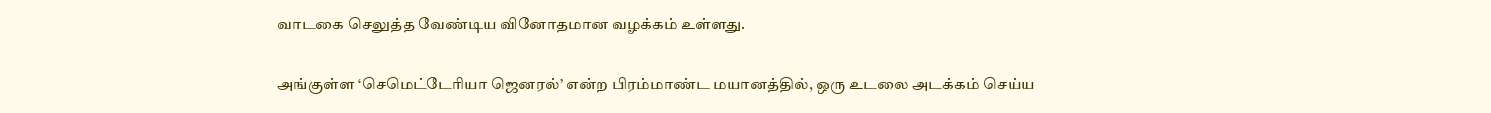வாடகை செலுத்த வேண்டிய வினோதமான வழக்கம் உள்ளது.

அங்குள்ள ‘செமெட்டேரியா ஜெனரல்’ என்ற பிரம்மாண்ட மயானத்தில், ஒரு உடலை அடக்கம் செய்ய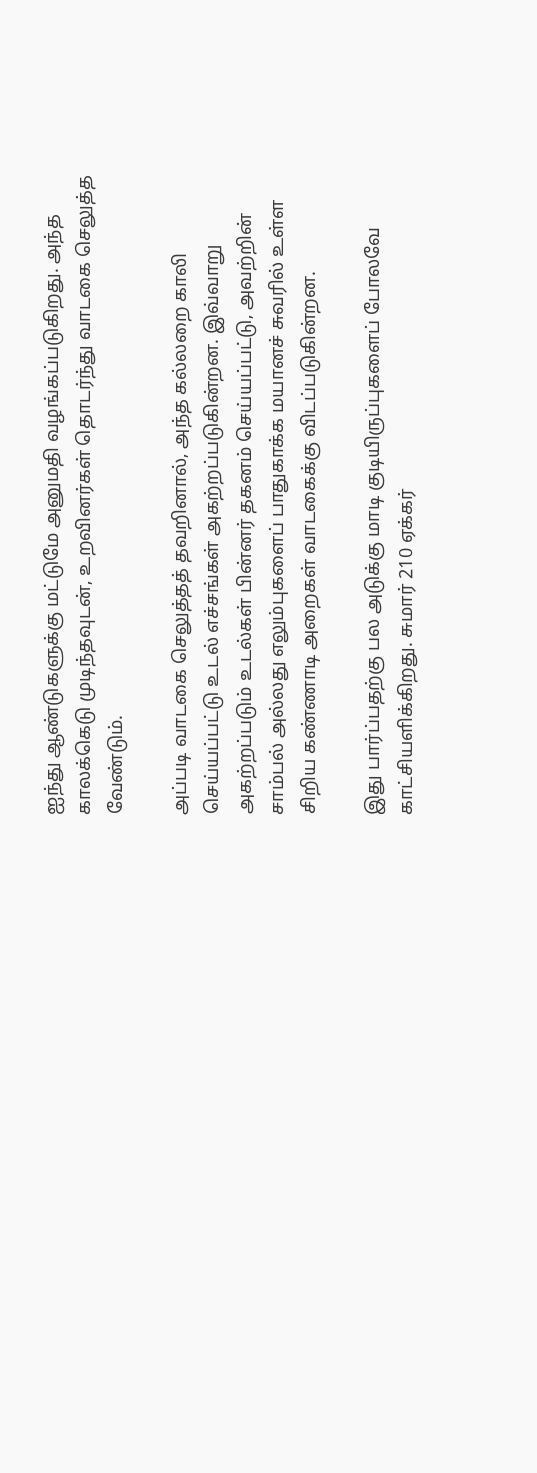ஐந்து ஆண்டுகளுக்கு மட்டுமே அனுமதி வழங்கப்படுகிறது. அந்த காலக்கெடு முடிந்தவுடன், உறவினர்கள் தொடர்ந்து வாடகை செலுத்த வேண்டும்.

அப்படி வாடகை செலுத்தத் தவறினால், அந்த கல்லறை காலி செய்யப்பட்டு உடல் எச்சங்கள் அகற்றப்படுகின்றன. இவ்வாறு அகற்றப்படும் உடல்கள் பின்னர் தகனம் செய்யப்பட்டு, அவற்றின் சாம்பல் அல்லது எலும்புகளைப் பாதுகாக்க மயானச் சுவரில் உள்ள சிறிய கண்ணாடி அறைகள் வாடகைக்கு விடப்படுகின்றன.

இது பார்ப்பதற்கு பல அடுக்கு மாடி குடியிருப்புகளைப் போலவே காட்சியளிக்கிறது. சுமார் 210 ஏக்கர்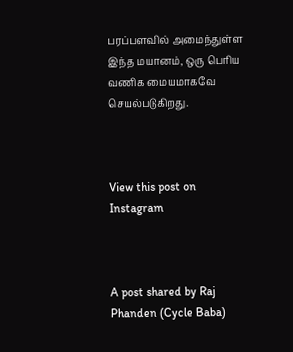பரப்பளவில் அமைந்துள்ள இந்த மயானம், ஒரு பெரிய வணிக மையமாகவே செயல்படுகிறது.



View this post on Instagram



A post shared by Raj Phanden (Cycle Baba)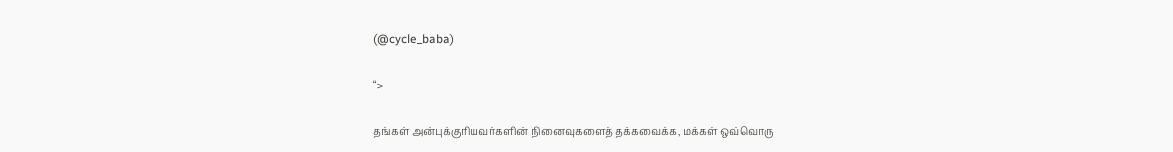(@cycle_baba)

“>

தங்கள் அன்புக்குரியவர்களின் நினைவுகளைத் தக்கவைக்க, மக்கள் ஒவ்வொரு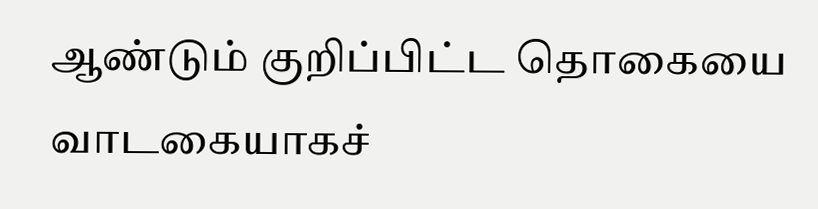ஆண்டும் குறிப்பிட்ட தொகையை வாடகையாகச்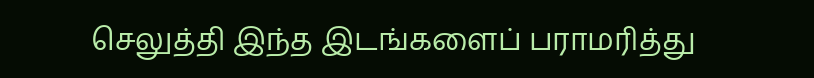செலுத்தி இந்த இடங்களைப் பராமரித்து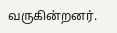வருகின்றனர்.